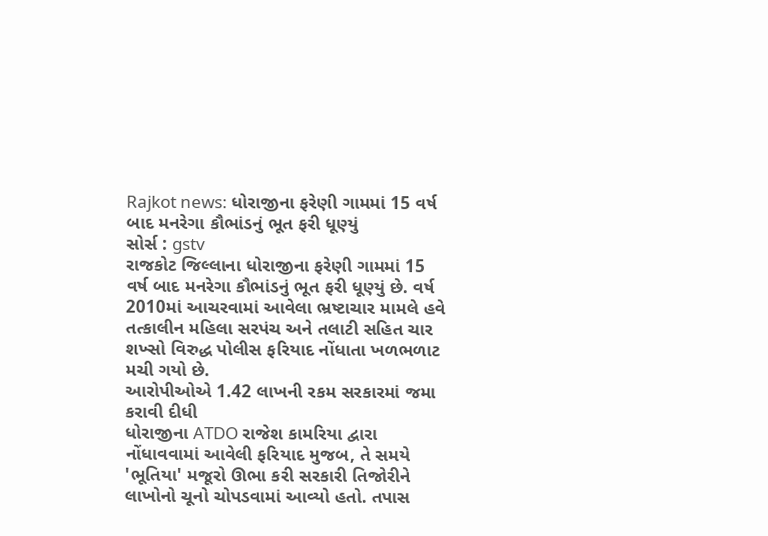Rajkot news: ધોરાજીના ફરેણી ગામમાં 15 વર્ષ બાદ મનરેગા કૌભાંડનું ભૂત ફરી ધૂણ્યું
સોર્સ : gstv
રાજકોટ જિલ્લાના ધોરાજીના ફરેણી ગામમાં 15 વર્ષ બાદ મનરેગા કૌભાંડનું ભૂત ફરી ધૂણ્યું છે. વર્ષ 2010માં આચરવામાં આવેલા ભ્રષ્ટાચાર મામલે હવે તત્કાલીન મહિલા સરપંચ અને તલાટી સહિત ચાર શખ્સો વિરુદ્ધ પોલીસ ફરિયાદ નોંધાતા ખળભળાટ મચી ગયો છે.
આરોપીઓએ 1.42 લાખની રકમ સરકારમાં જમા કરાવી દીધી
ધોરાજીના ATDO રાજેશ કામરિયા દ્વારા નોંધાવવામાં આવેલી ફરિયાદ મુજબ, તે સમયે 'ભૂતિયા' મજૂરો ઊભા કરી સરકારી તિજોરીને લાખોનો ચૂનો ચોપડવામાં આવ્યો હતો. તપાસ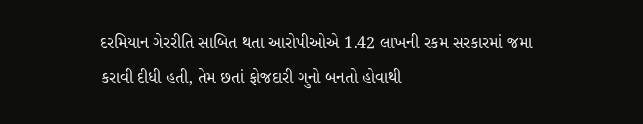દરમિયાન ગેરરીતિ સાબિત થતા આરોપીઓએ 1.42 લાખની રકમ સરકારમાં જમા કરાવી દીધી હતી, તેમ છતાં ફોજદારી ગુનો બનતો હોવાથી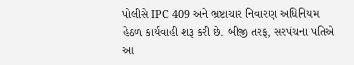પોલીસે IPC 409 અને ભ્રષ્ટાચાર નિવારણ અધિનિયમ હેઠળ કાર્યવાહી શરૂ કરી છે. બીજી તરફ, સરપંચના પતિએ આ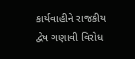કાર્યવાહીને રાજકીય દ્વેષ ગણાવી વિરોધ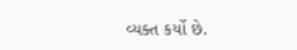વ્યક્ત કર્યો છે.